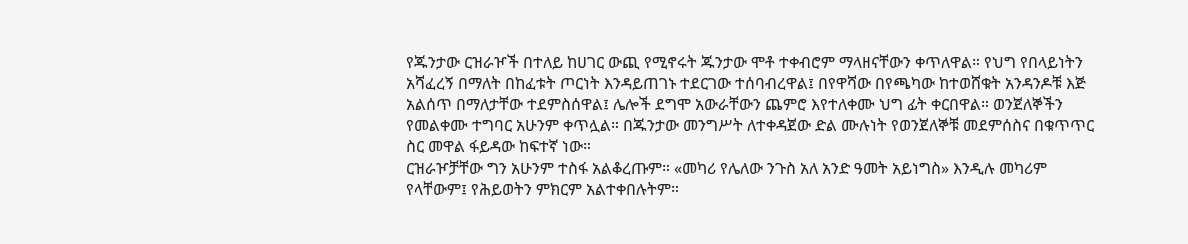የጁንታው ርዝራዦች በተለይ ከሀገር ውጪ የሚኖሩት ጁንታው ሞቶ ተቀብሮም ማላዘናቸውን ቀጥለዋል። የህግ የበላይነትን አሻፈረኝ በማለት በከፈቱት ጦርነት እንዳይጠገኑ ተደርገው ተሰባብረዋል፤ በየዋሻው በየጫካው ከተወሸቁት አንዳንዶቹ እጅ አልሰጥ በማለታቸው ተደምስሰዋል፤ ሌሎች ደግሞ አውራቸውን ጨምሮ እየተለቀሙ ህግ ፊት ቀርበዋል። ወንጀለኞችን የመልቀሙ ተግባር አሁንም ቀጥሏል። በጁንታው መንግሥት ለተቀዳጀው ድል ሙሉነት የወንጀለኞቹ መደምሰስና በቁጥጥር ስር መዋል ፋይዳው ከፍተኛ ነው።
ርዝራዦቻቸው ግን አሁንም ተስፋ አልቆረጡም። «መካሪ የሌለው ንጉስ አለ አንድ ዓመት አይነግስ» እንዲሉ መካሪም የላቸውም፤ የሕይወትን ምክርም አልተቀበሉትም።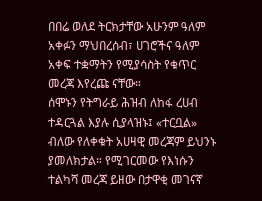በበሬ ወለደ ትርክታቸው አሁንም ዓለም አቀፉን ማህበረሰብ፣ ሀገሮችና ዓለም አቀፍ ተቋማትን የሚያሳስት የቁጥር መረጃ እየረጩ ናቸው።
ሰሞኑን የትግራይ ሕዝብ ለከፋ ረሀብ ተዳርጓል እያሉ ሲያላዝኑ፤ «ተርቧል» ብለው የለቀቁት አሀዛዊ መረጃም ይህንኑ ያመለክታል። የሚገርመው የእነሱን ተልካሻ መረጃ ይዘው በታዋቂ መገናኛ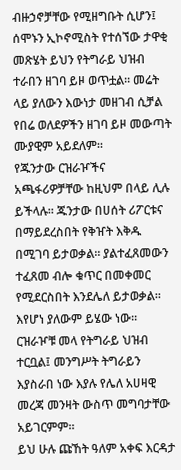ብዙኃኖቻቸው የሚዘግቡት ሲሆን፤ ሰሞኑን ኢኮኖሚስት የተሰኘው ታዋቂ መጽሄት ይህን የትግራይ ህዝብ ተራበን ዘገባ ይዞ ወጥቷል። መሬት ላይ ያለውን እውነታ መዘገብ ሲቻል የበሬ ወለደዎችን ዘገባ ይዞ መውጣት ሙያዊም አይደለም።
የጁንታው ርዝራዦችና አጫፋሪዎቻቸው ከዚህም በላይ ሊሉ ይችላሉ። ጁንታው በሀሰት ሪፖርቱና በማይደረስበት የቅዠት እቅዱ በሚገባ ይታወቃል። ያልተፈጸመውን ተፈጸመ ብሎ ቁጥር በመቀመር የሚደርስበት እንደሌለ ይታወቃል። እየሆነ ያለውም ይሄው ነው። ርዝራዦቹ መላ የትግራይ ህዝብ ተርቧል፤ መንግሥት ትግራይን እያስራበ ነው እያሉ የሌለ አሀዛዊ መረጃ መንዛት ውስጥ መግባታቸው አይገርምም።
ይህ ሁሉ ጩኸት ዓለም አቀፍ እርዳታ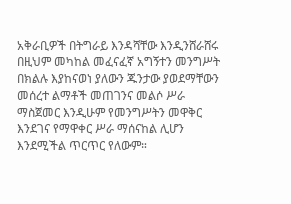አቅራቢዎች በትግራይ እንዳሻቸው እንዲንሸራሸሩ በዚህም መካከል መፈናፈኛ አግኝተን መንግሥት በክልሉ እያከናወነ ያለውን ጁንታው ያወደማቸውን መሰረተ ልማቶች መጠገንና መልሶ ሥራ ማስጀመር እንዲሁም የመንግሥትን መዋቅር እንደገና የማዋቀር ሥራ ማሰናከል ሊሆን እንደሚችል ጥርጥር የለውም።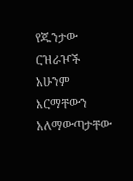የጁንታው ርዝራዦች አሁንም እርማቸውን አለማውጣታቸው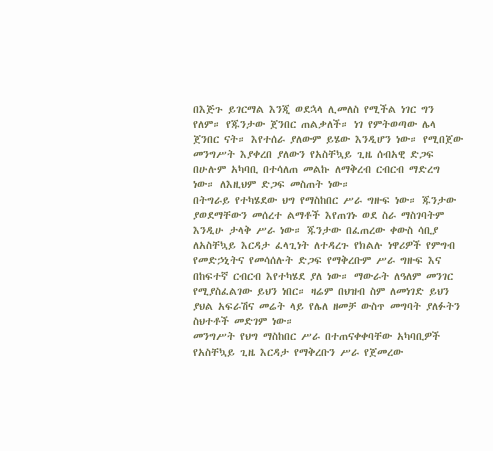በእጅጉ ይገርማል እንጂ ወደኋላ ሊመለስ የሚችል ነገር ግን የለም። የጁንታው ጀንበር ጠልቃለች። ነገ የምትወጣው ሌላ ጀንበር ናት። እየተሰራ ያለውም ይሄው እንዲሆን ነው። የሚበጀው መንግሥት እያቀረበ ያለውን የአስቸኳይ ጊዜ ሰብአዊ ድጋፍ በሁሉም አካባቢ በተሳለጠ መልኩ ለማቅረብ ርብርብ ማድረግ ነው። ለእዚህም ድጋፍ መስጠት ነው።
በትግራይ የተካሄደው ህግ የማስከበር ሥራ ግዙፍ ነው። ጁንታው ያወደማቸውን መሰረተ ልማቶች እየጠገኑ ወደ ስራ ማስገባትም እንዲሁ ታላቅ ሥራ ነው። ጁንታው በፈጠረው ቀውስ ሳቢያ ለአስቸኳይ እርዳታ ፈላጊነት ለተዳረጉ የክልሉ ነዋሪዎች የምግብ የመድኃኒትና የመሳሰሉት ድጋፍ የማቅረቡም ሥራ ግዙፍ እና በከፍተኛ ርብርብ እየተካሄደ ያለ ነው። ማውራት ለዓለም መንገር የሚያስፈልገው ይህን ነበር። ዛሬም በህዝብ ስም ለመነገድ ይህን ያህል አፍራሽና መሬት ላይ የሌለ ዘመቻ ውስጥ መግባት ያለፉትን ስህተቶች መድገም ነው።
መንግሥት የህግ ማስከበር ሥራ በተጠናቀቀባቸው አካባቢዎች የአስቸኳይ ጊዜ እርዳታ የማቅረቡን ሥራ የጀመረው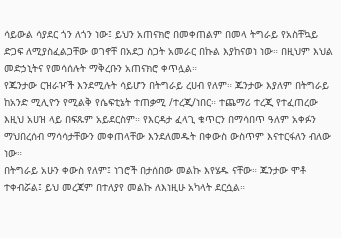ሳይውል ሳያደር ጎን ለጎን ነው፤ ይህን አጠናክሮ በመቀጠልም በመላ ትግራይ የአስቸኳይ ድጋፍ ለሚያስፈልጋቸው ወገኖቸ በአደጋ ስጋት አመራር በኩል እያከናወነ ነው። በዚህም እህል መድኃኒትና የመሳሰሉት ማቅረቡን አጠናክሮ ቀጥሏል።
የጁንታው ርዝራዦች እንደሚሉት ሳይሆን በትግራይ ረሀብ የለም። ጁንታው እያለም በትግራይ ከአንድ ሚሊዮን የሚልቅ የሴፍቲኔት ተጠቃሚ /ተረጂ/ነበር። ተጨማሪ ተረጂ የተፈጠረው እዚህ አሀዝ ላይ በፍጹም አይደርስም። የእርዳታ ፈላጊ ቁጥርን በማሳበጥ ዓለም አቀፉን ማህበረሰብ ማሳሳታቸውን መቀጠላቸው እንደለመዱት በቀውስ ውስጥም እናተርፋለን ብለው ነው።
በትግራይ አሁን ቀውስ የለም፤ ነገሮች በታሰበው መልኩ እየሄዱ ናቸው። ጁንታው ሞቶ ተቀብሯል፤ ይህ መረጃም በተለያየ መልኩ ለእነዚሁ አካላት ደርሷል።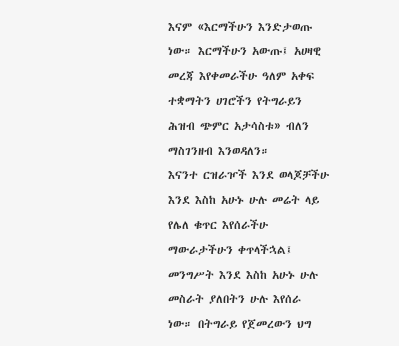እናም «እርማችሁን እንድታወጡ ነው። እርማችሁን አውጡ፤ አሀዛዊ መረጃ እየቀመራችሁ ዓለም አቀፍ ተቋማትን ሀገሮችን የትግራይን ሕዝብ ጭምር አታሳስቱ» ብለን ማስገንዘብ እንወዳለን።
እናንተ ርዝራዦች እንደ ወላጆቻችሁ እንደ እስከ አሁኑ ሁሉ መሬት ላይ የሌለ ቁጥር እየሰራችሁ ማውራታችሁን ቀጥላችኋል፤ መንግሥት እንደ እስከ አሁኑ ሁሉ መስራት ያለበትን ሁሉ እየሰራ ነው። በትግራይ የጀመረውን ህግ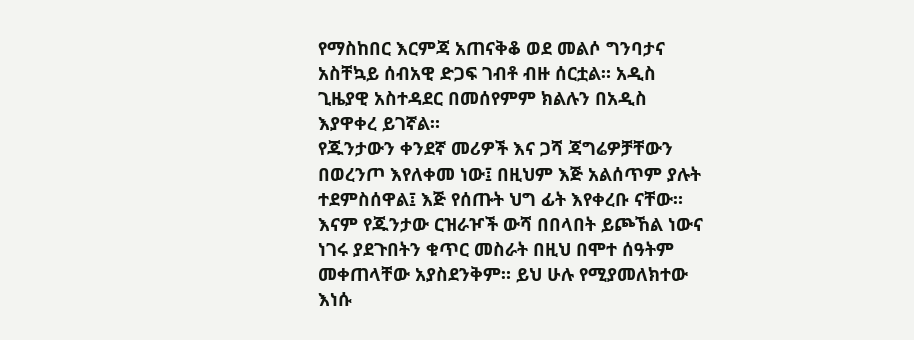የማስከበር እርምጃ አጠናቅቆ ወደ መልሶ ግንባታና አስቸኳይ ሰብአዊ ድጋፍ ገብቶ ብዙ ሰርቷል። አዲስ ጊዜያዊ አስተዳደር በመሰየምም ክልሉን በአዲስ እያዋቀረ ይገኛል።
የጁንታውን ቀንደኛ መሪዎች እና ጋሻ ጃግሬዎቻቸውን በወረንጦ እየለቀመ ነው፤ በዚህም እጅ አልሰጥም ያሉት ተደምስሰዋል፤ እጅ የሰጡት ህግ ፊት እየቀረቡ ናቸው። እናም የጁንታው ርዝራዦች ውሻ በበላበት ይጮኸል ነውና ነገሩ ያደጉበትን ቁጥር መስራት በዚህ በሞተ ሰዓትም መቀጠላቸው አያስደንቅም። ይህ ሁሉ የሚያመለክተው እነሱ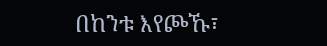በከንቱ እየጮኹ፣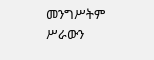መንግሥትም ሥራውን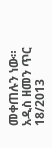መቀጠሉን ነው።
አዲስ ዘመን ጥር 18/2013